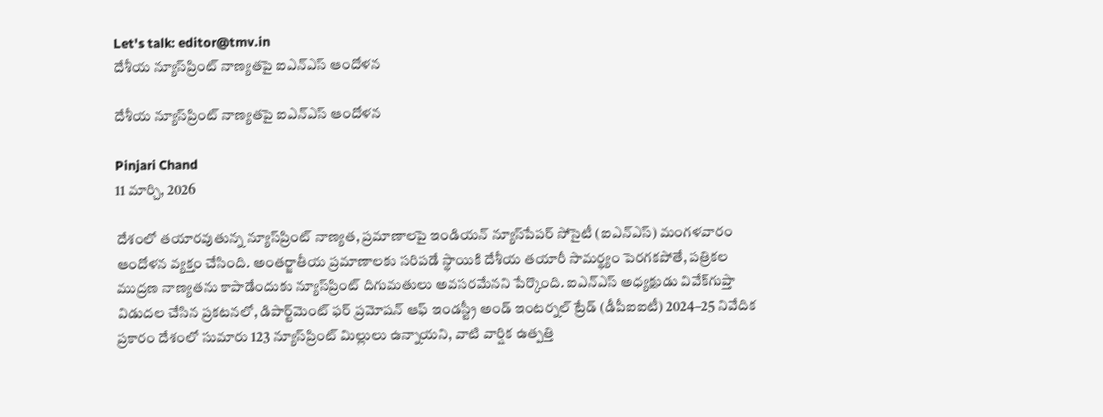Let's talk: editor@tmv.in
దేశీయ న్యూస్‌ప్రింట్ నాణ్యతపై ఐఎన్‌ఎస్ ఆందోళన

దేశీయ న్యూస్‌ప్రింట్ నాణ్యతపై ఐఎన్‌ఎస్ ఆందోళన

Pinjari Chand
11 మార్చి, 2026

దేశంలో తయారవుతున్న న్యూస్‌ప్రింట్ నాణ్యత, ప్రమాణాలపై ఇండియన్‌ న్యూస్‌పేపర్‌‌ సోసైటీ (ఐఎన్ఎస్‌) మంగళవారం ఆందోళన వ్యక్తం చేసింది. అంతర్జాతీయ ప్రమాణాలకు సరిపడే స్థాయికి దేశీయ తయారీ సామర్థ్యం పెరగకపోతే, పత్రికల ముద్రణ నాణ్యతను కాపాడేందుకు న్యూస్‌ప్రింట్ దిగుమతులు అవసరమేనని పేర్కొంది. ఐఎన్‌ఎస్ అధ్యక్షుడు వివేక్‌గుప్తా విడుదల చేసిన ప్రకటనలో, డిపార్ట్‌మెంట్‌ ఫర్‌‌ ప్రమోషన్‌ ఆఫ్‌ ఇండస్ట్రీ అండ్‌ ఇంటర్నల్‌ ట్రేడ్ (డీపీఐఐటీ) 2024–25 నివేదిక ప్రకారం దేశంలో సుమారు 123 న్యూస్‌ప్రింట్ మిల్లులు ఉన్నాయని, వాటి వార్షిక ఉత్పత్తి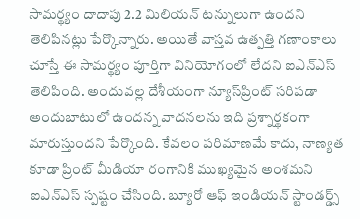సామర్థ్యం దాదాపు 2.2 మిలియన్ టన్నులుగా ఉందని తెలిపినట్లు పేర్కొన్నారు. అయితే వాస్తవ ఉత్పత్తి గణాంకాలు చూస్తే ఈ సామర్థ్యం పూర్తిగా వినియోగంలో లేదని ఐఎన్‌ఎస్ తెలిపింది. అందువల్ల దేశీయంగా న్యూస్‌ప్రింట్ సరిపడా అందుబాటులో ఉందన్న వాదనలను ఇది ప్రశ్నార్థకంగా మారుస్తుందని పేర్కొంది. కేవలం పరిమాణమే కాదు, నాణ్యత కూడా ప్రింట్‌ మీడియా రంగానికి ముఖ్యమైన అంశమని ఐఎన్‌ఎస్ స్పష్టం చేసింది. బ్యూరో ఆఫ్ ఇండియన్‌ స్టాండర్డ్స్‌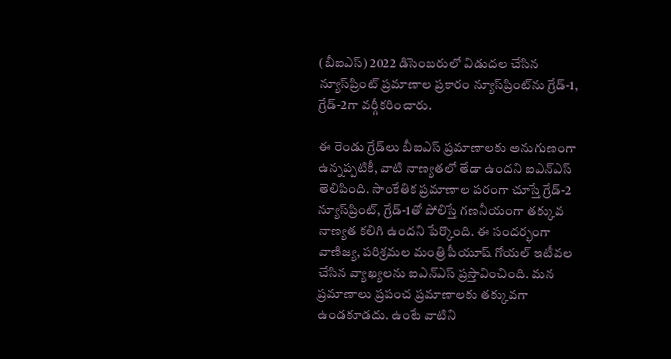(బీఐఎస్) 2022 డిసెంబరులో విడుదల చేసిన న్యూస్‌ప్రింట్ ప్రమాణాల ప్రకారం న్యూస్‌ప్రింట్‌ను గ్రేడ్-1, గ్రేడ్-2గా వర్గీకరించారు.

ఈ రెండు గ్రేడ్‌లు బీఐఎస్‌ ప్రమాణాలకు అనుగుణంగా ఉన్నప్పటికీ, వాటి నాణ్యతలో తేడా ఉందని ఐఎన్‌ఎస్ తెలిపింది. సాంకేతిక ప్రమాణాల పరంగా చూస్తే గ్రేడ్-2 న్యూస్‌ప్రింట్, గ్రేడ్-1తో పోలిస్తే గణనీయంగా తక్కువ నాణ్యత కలిగి ఉందని పేర్కొంది. ఈ సందర్భంగా వాణిజ్య, పరిశ్రమల మంత్రి పీయూష్‌ గోయల్‌ ఇటీవల చేసిన వ్యాఖ్యలను ఐఎన్‌ఎస్ ప్రస్తావించింది. మన ప్రమాణాలు ప్రపంచ ప్రమాణాలకు తక్కువగా ఉండకూడదు. ఉంటే వాటిని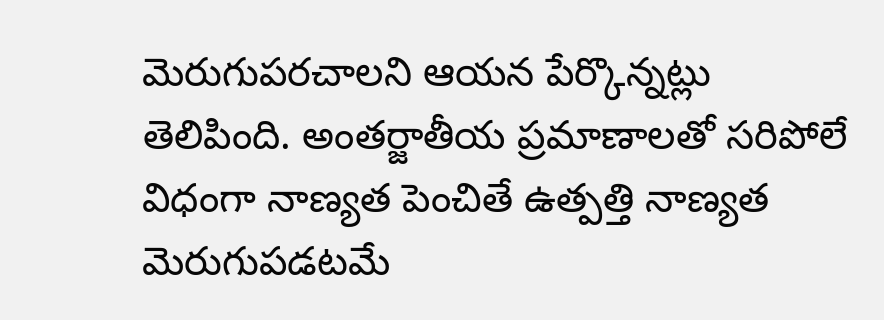మెరుగుపరచాలని ఆయన పేర్కొన్నట్లు తెలిపింది. అంతర్జాతీయ ప్రమాణాలతో సరిపోలే విధంగా నాణ్యత పెంచితే ఉత్పత్తి నాణ్యత మెరుగుపడటమే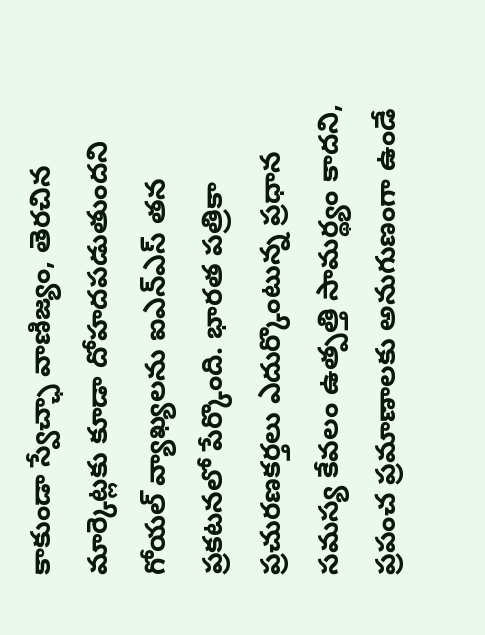కాకుండా స్వేచ్ఛా వాణిజ్యం, తెరచిన మార్కెట్లకు కూడా దోహదపడుతుందని గోయల్ వ్యాఖ్యలను ఐఎన్‌ఎస్ తన ప్రకటనలో పేర్కొంది. భారత పత్రికా ప్రచురణకర్తలు ఎదుర్కొంటున్న ప్రధాన సమస్య కేవలం ఉత్పత్తి సామర్థ్యం కాదని, ప్రపంచ ప్రమాణాలకు అనుగుణంగా ఉండే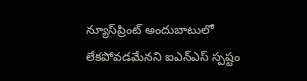న్యూస్‌ప్రింట్ అందుబాటులో లేకపోవడమేనని ఐఎన్‌ఎస్ స్పష్టం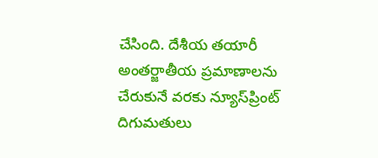చేసింది. దేశీయ తయారీ అంతర్జాతీయ ప్రమాణాలను చేరుకునే వరకు న్యూస్‌ప్రింట్ దిగుమతులు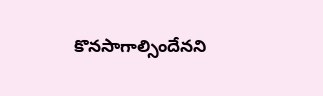కొనసాగాల్సిందేనని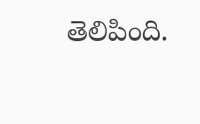తెలిపింది.